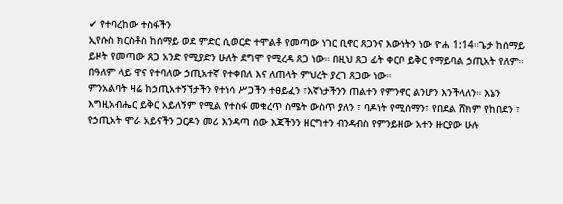✔ የተባረከው ተስፋችን
ኢየሱስ ክርስቶስ ከሰማይ ወደ ምድር ሲወርድ ተሞልቶ የመጣው ነገር ቢኖር ጸጋንና እውነትን ነው ዮሐ 1:14።ጌታ ከሰማይ ይዞት የመጣው ጸጋ አንድ የሚያድን ሁለት ደግሞ የሚረዳ ጸጋ ነው። በዚህ ጸጋ ፊት ቀርቦ ይቅር የማይባል ኃጢአት የለም። በዓለም ላይ ዋና የተባለው ኃጢአተኛ የተቀበለ እና ለጠላት ምህረት ያረገ ጸጋው ነው።
ምንአልባት ዛሬ ከኃጢአተኝኘታችን የተነሳ ሥጋችን ተፀይፈን ፣እኛነታችንን ጠልተን የምንኖር ልንሆን እንችላለን። እኔን እግዚአብሔር ይቅር አይለኝም የሚል የተስፋ መቁረጥ ስሜት ውስጥ ያለን ፣ ባዶነት የሚሰማን፣ የበደል ሸክም የከበደን ፣ የኃጢአት ሞራ አይናችን ጋርዶን መሪ እንዳጣ ሰው እጃችንን ዘርግተን ብንዳብስ የምንይዘው አተን ዙርያው ሁሉ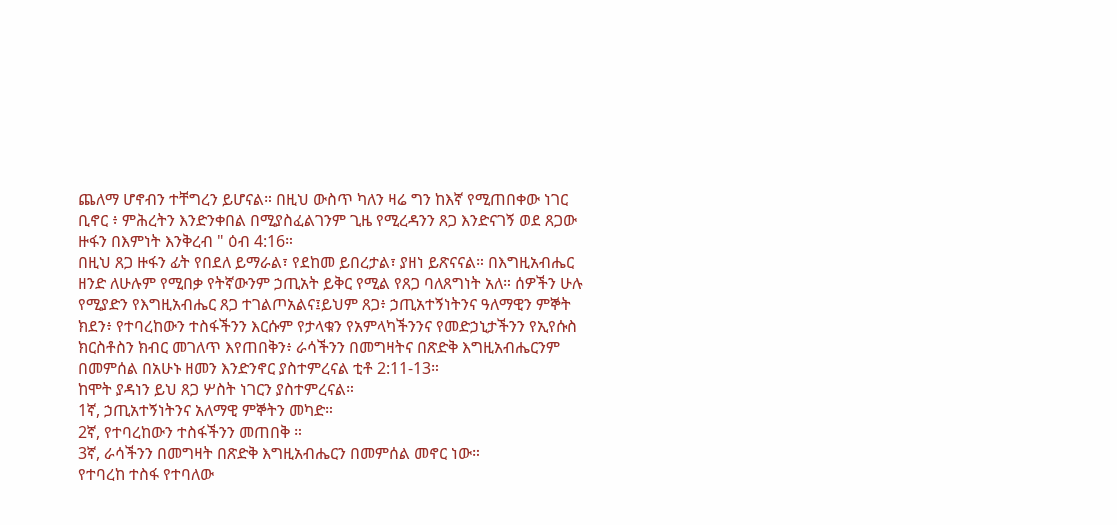ጨለማ ሆኖብን ተቸግረን ይሆናል። በዚህ ውስጥ ካለን ዛሬ ግን ከእኛ የሚጠበቀው ነገር ቢኖር ፥ ምሕረትን እንድንቀበል በሚያስፈልገንም ጊዜ የሚረዳንን ጸጋ እንድናገኝ ወደ ጸጋው ዙፋን በእምነት እንቅረብ " ዕብ 4:16።
በዚህ ጸጋ ዙፋን ፊት የበደለ ይማራል፣ የደከመ ይበረታል፣ ያዘነ ይጽናናል። በእግዚአብሔር ዘንድ ለሁሉም የሚበቃ የትኛውንም ኃጢአት ይቅር የሚል የጸጋ ባለጸግነት አለ። ሰዎችን ሁሉ የሚያድን የእግዚአብሔር ጸጋ ተገልጦአልና፤ይህም ጸጋ፥ ኃጢአተኝነትንና ዓለማዊን ምኞት ክደን፥ የተባረከውን ተስፋችንን እርሱም የታላቁን የአምላካችንንና የመድኃኒታችንን የኢየሱስ ክርስቶስን ክብር መገለጥ እየጠበቅን፥ ራሳችንን በመግዛትና በጽድቅ እግዚአብሔርንም በመምሰል በአሁኑ ዘመን እንድንኖር ያስተምረናል ቲቶ 2:11-13።
ከሞት ያዳነን ይህ ጸጋ ሦስት ነገርን ያስተምረናል።
1ኛ, ኃጢአተኝነትንና አለማዊ ምኞትን መካድ።
2ኛ, የተባረከውን ተስፋችንን መጠበቅ ።
3ኛ, ራሳችንን በመግዛት በጽድቅ እግዚአብሔርን በመምሰል መኖር ነው።
የተባረከ ተስፋ የተባለው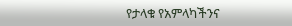የታላቁ የአምላካችንና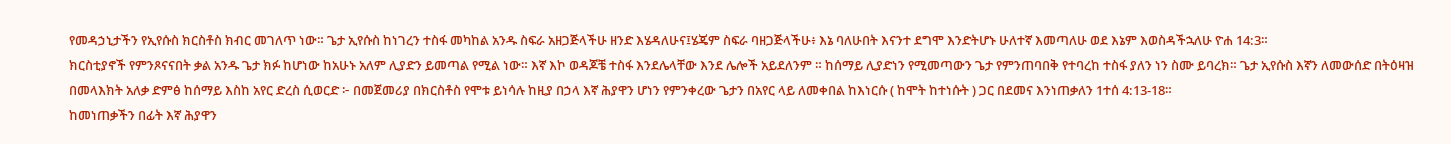የመዳኃኒታችን የኢየሱስ ክርስቶስ ክብር መገለጥ ነው። ጌታ ኢየሱስ ከነገረን ተስፋ መካከል አንዱ ስፍራ አዘጋጅላችሁ ዘንድ እሄዳለሁና፤ሄጄም ስፍራ ባዘጋጅላችሁ፥ እኔ ባለሁበት እናንተ ደግሞ እንድትሆኑ ሁለተኛ እመጣለሁ ወደ እኔም እወስዳችኋለሁ ዮሐ 14:3።
ክርስቲያኖች የምንጾናናበት ቃል አንዱ ጌታ ክፉ ከሆነው ከአሁኑ አለም ሊያድን ይመጣል የሚል ነው። እኛ እኮ ወዳጆቼ ተስፋ እንደሌላቸው እንደ ሌሎች አይደለንም ። ከሰማይ ሊያድነን የሚመጣውን ጌታ የምንጠባበቅ የተባረከ ተስፋ ያለን ነን ስሙ ይባረክ። ጌታ ኢየሱስ እኛን ለመውሰድ በትዕዛዝ በመላእክት አለቃ ድምፅ ከሰማይ እስከ አየር ድረስ ሲወርድ ፦ በመጀመሪያ በክርስቶስ የሞቱ ይነሳሉ ከዚያ በኃላ እኛ ሕያዋን ሆነን የምንቀረው ጌታን በአየር ላይ ለመቀበል ከእነርሱ ( ከሞት ከተነሱት ) ጋር በደመና እንነጠቃለን 1ተሰ 4:13-18።
ከመነጠቃችን በፊት እኛ ሕያዋን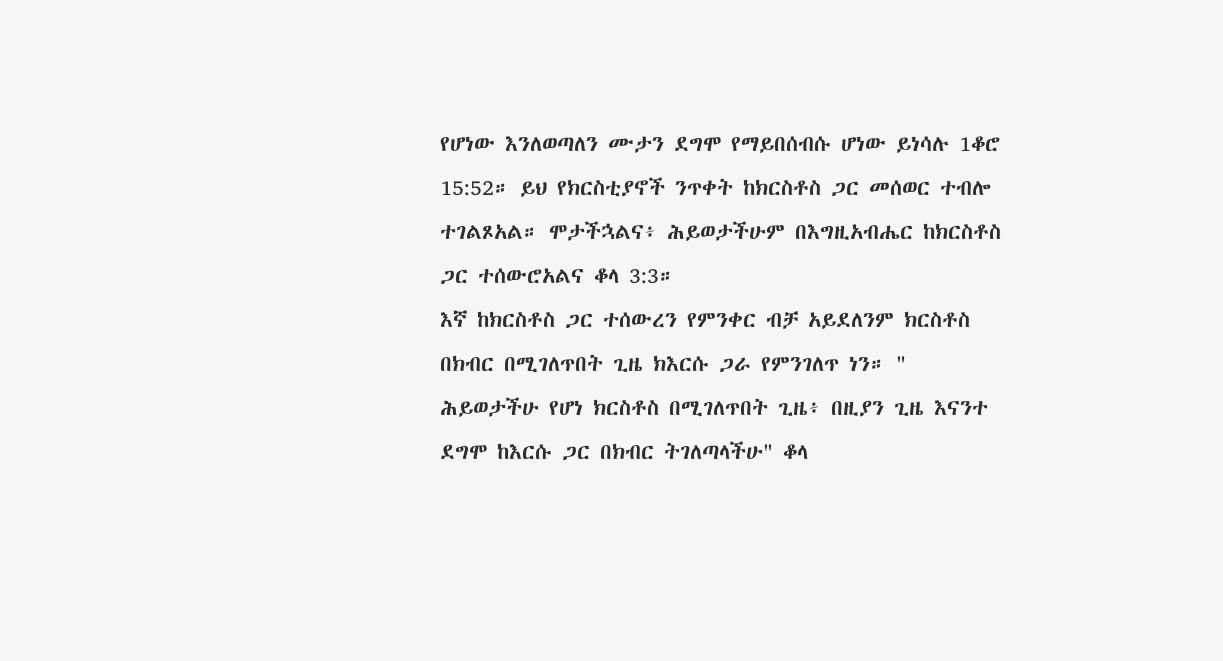የሆነው እንለወጣለን ሙታን ደግሞ የማይበሰብሱ ሆነው ይነሳሉ 1ቆሮ 15:52። ይህ የክርስቲያኖች ንጥቀት ከክርስቶስ ጋር መሰወር ተብሎ ተገልጾአል። ሞታችኋልና፥ ሕይወታችሁም በእግዚአብሔር ከክርስቶስ ጋር ተሰውሮአልና ቆላ 3:3።
እኛ ከክርስቶስ ጋር ተሰውረን የምንቀር ብቻ አይደለንም ክርስቶስ በክብር በሚገለጥበት ጊዜ ክእርሱ ጋራ የምንገለጥ ነን። " ሕይወታችሁ የሆነ ክርስቶስ በሚገለጥበት ጊዜ፥ በዚያን ጊዜ እናንተ ደግሞ ከእርሱ ጋር በክብር ትገለጣላችሁ" ቆላ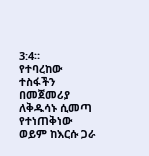3:4።
የተባረከው ተስፋችን በመጀመሪያ ለቅዱሳኑ ሲመጣ የተነጠቅነው ወይም ከእርሱ ጋራ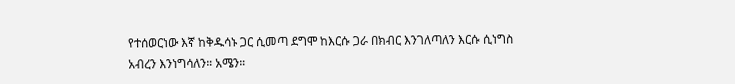የተሰወርነው እኛ ከቅዱሳኑ ጋር ሲመጣ ደግሞ ከእርሱ ጋራ በክብር እንገለጣለን እርሱ ሲነግስ አብረን እንነግሳለን። አሜን።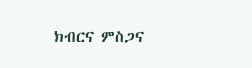ክብርና ምስጋና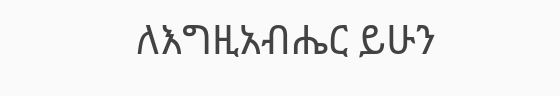ለእግዚአብሔር ይሁን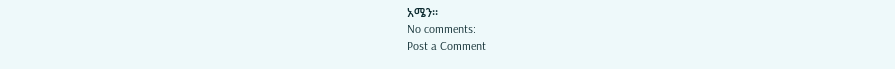አሜን።
No comments:
Post a Comment